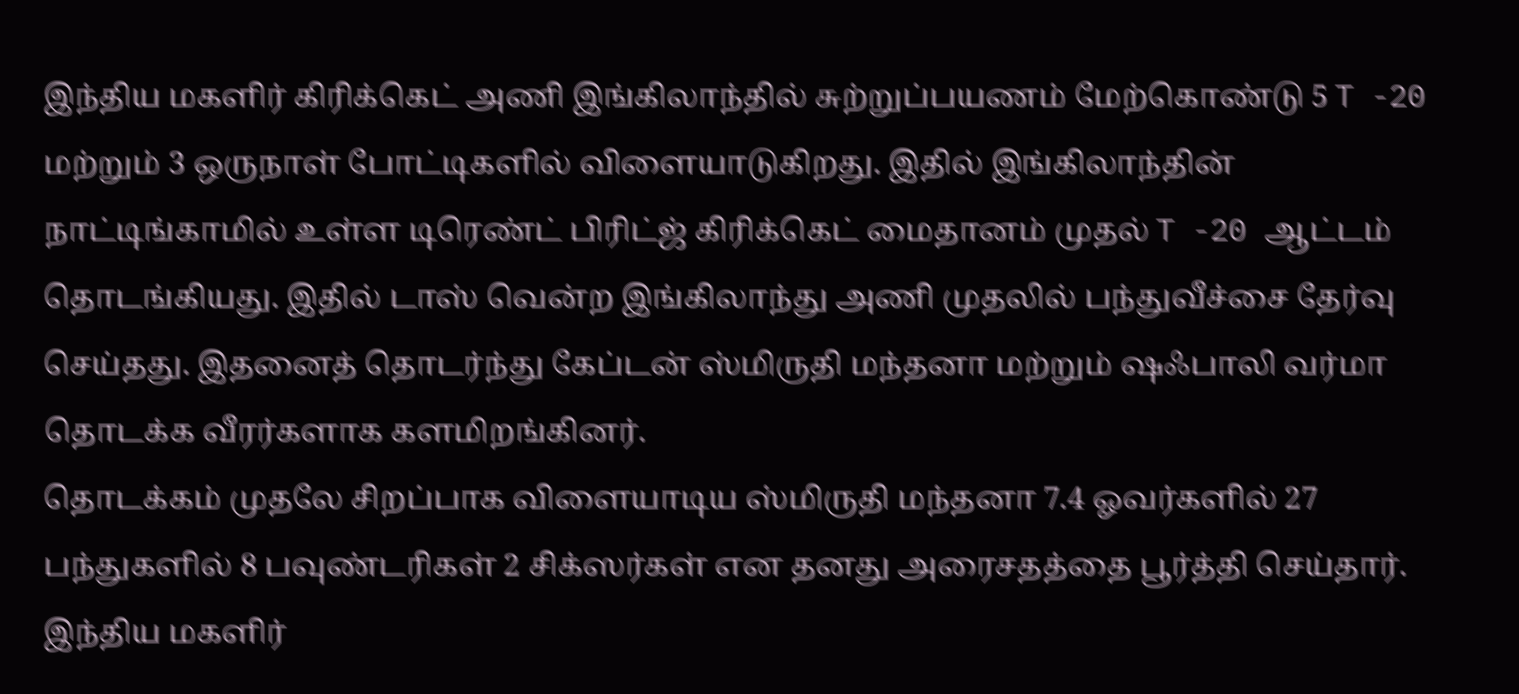இந்திய மகளிர் கிரிக்கெட் அணி இங்கிலாந்தில் சுற்றுப்பயணம் மேற்கொண்டு 5 T -20 மற்றும் 3 ஒருநாள் போட்டிகளில் விளையாடுகிறது. இதில் இங்கிலாந்தின் நாட்டிங்காமில் உள்ள டிரெண்ட் பிரிட்ஜ் கிரிக்கெட் மைதானம் முதல் T -20 ஆட்டம் தொடங்கியது. இதில் டாஸ் வென்ற இங்கிலாந்து அணி முதலில் பந்துவீச்சை தேர்வு செய்தது. இதனைத் தொடர்ந்து கேப்டன் ஸ்மிருதி மந்தனா மற்றும் ஷஃபாலி வர்மா தொடக்க வீரர்களாக களமிறங்கினர்.
தொடக்கம் முதலே சிறப்பாக விளையாடிய ஸ்மிருதி மந்தனா 7.4 ஓவர்களில் 27 பந்துகளில் 8 பவுண்டரிகள் 2 சிக்ஸர்கள் என தனது அரைசதத்தை பூர்த்தி செய்தார். இந்திய மகளிர்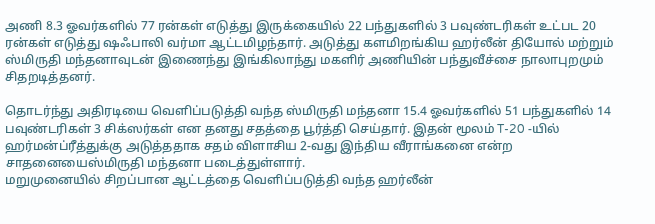அணி 8.3 ஓவர்களில் 77 ரன்கள் எடுத்து இருக்கையில் 22 பந்துகளில் 3 பவுண்டரிகள் உட்பட 20 ரன்கள் எடுத்து ஷஃபாலி வர்மா ஆட்டமிழந்தார். அடுத்து களமிறங்கிய ஹர்லீன் தியோல் மற்றும் ஸ்மிருதி மந்தனாவுடன் இணைந்து இங்கிலாந்து மகளிர் அணியின் பந்துவீச்சை நாலாபுறமும் சிதறடித்தனர்.

தொடர்ந்து அதிரடியை வெளிப்படுத்தி வந்த ஸ்மிருதி மந்தனா 15.4 ஓவர்களில் 51 பந்துகளில் 14 பவுண்டரிகள் 3 சிக்ஸர்கள் என தனது சதத்தை பூர்த்தி செய்தார். இதன் மூலம் T-20 -யில் ஹர்மன்ப்ரீத்துக்கு அடுத்ததாக சதம் விளாசிய 2-வது இந்திய வீராங்கனை என்ற சாதனையைஸ்மிருதி மந்தனா படைத்துள்ளார்.
மறுமுனையில் சிறப்பான ஆட்டத்தை வெளிப்படுத்தி வந்த ஹர்லீன்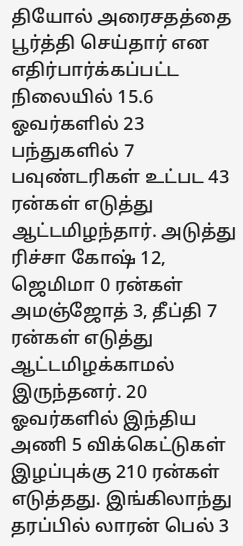தியோல் அரைசதத்தை பூர்த்தி செய்தார் என எதிர்பார்க்கப்பட்ட நிலையில் 15.6 ஓவர்களில் 23 பந்துகளில் 7 பவுண்டரிகள் உட்பட 43 ரன்கள் எடுத்து ஆட்டமிழந்தார். அடுத்து ரிச்சா கோஷ் 12, ஜெமிமா 0 ரன்கள் அமஞ்ஜோத் 3, தீப்தி 7 ரன்கள் எடுத்து ஆட்டமிழக்காமல் இருந்தனர். 20 ஓவர்களில் இந்திய அணி 5 விக்கெட்டுகள் இழப்புக்கு 210 ரன்கள் எடுத்தது. இங்கிலாந்து தரப்பில் லாரன் பெல் 3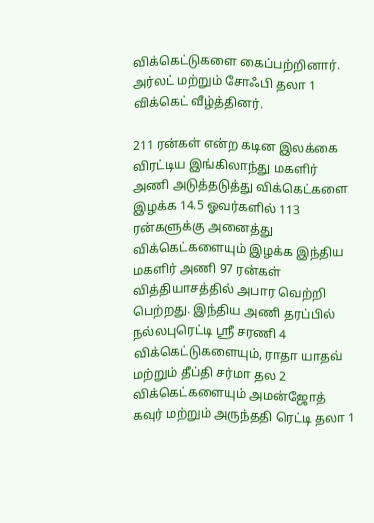விக்கெட்டுகளை கைப்பற்றினார். அர்லட் மற்றும் சோஃபி தலா 1 விக்கெட் வீழ்த்தினர்.

211 ரன்கள் என்ற கடின இலக்கை விரட்டிய இங்கிலாந்து மகளிர் அணி அடுத்தடுத்து விக்கெட்களை இழக்க 14.5 ஓவர்களில் 113 ரன்களுக்கு அனைத்து விக்கெட்களையும் இழக்க இந்திய மகளிர் அணி 97 ரன்கள் வித்தியாசத்தில் அபார வெற்றி பெற்றது. இந்திய அணி தரப்பில் நல்லபுரெட்டி ஸ்ரீ சரணி 4 விக்கெட்டுகளையும், ராதா யாதவ் மற்றும் தீப்தி சர்மா தல 2 விக்கெட்களையும் அமன்ஜோத் கவுர் மற்றும் அருந்ததி ரெட்டி தலா 1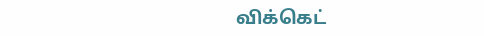விக்கெட்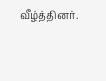வீழ்த்தினர்.